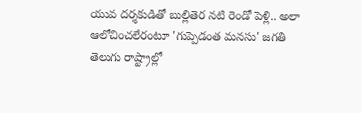యువ దర్శకుడితో బుల్లితెర నటి రెండో పెళ్లి.. అలా ఆలోచించలేరంటూ 'గుప్పెడంత మనసు' జగతి
తెలుగు రాష్ట్రాల్లో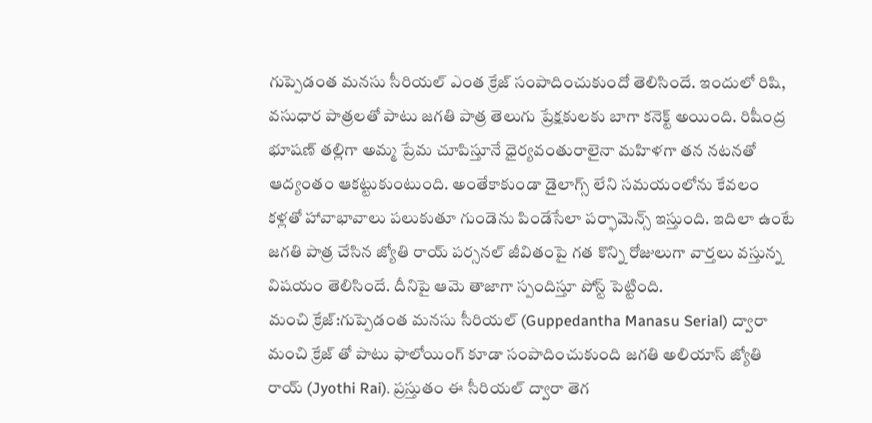గుప్పెడంత మనసు సీరియల్ ఎంత క్రేజ్ సంపాదించుకుందో తెలిసిందే. ఇందులో రిషి, వసుధార పాత్రలతో పాటు జగతి పాత్ర తెలుగు ప్రేక్షకులకు బాగా కనెక్ట్ అయింది. రిషీంద్ర భూషణ్ తల్లిగా అమ్మ ప్రేమ చూపిస్తూనే ధైర్యవంతురాలైనా మహిళగా తన నటనతో ఆద్యంతం ఆకట్టుకుంటుంది. అంతేకాకుండా డైలాగ్స్ లేని సమయంలోను కేవలం కళ్లతో హావాభావాలు పలుకుతూ గుండెను పిండేసేలా పర్ఫామెన్స్ ఇస్తుంది. ఇదిలా ఉంటే జగతి పాత్ర చేసిన జ్యోతి రాయ్ పర్సనల్ జీవితంపై గత కొన్ని రోజులుగా వార్తలు వస్తున్న విషయం తెలిసిందే. దీనిపై ఆమె తాజాగా స్పందిస్తూ పోస్ట్ పెట్టింది.
మంచి క్రేజ్:గుప్పెడంత మనసు సీరియల్ (Guppedantha Manasu Serial) ద్వారా మంచి క్రేజ్ తో పాటు ఫాలోయింగ్ కూడా సంపాదించుకుంది జగతి అలియాస్ జ్యోతి రాయ్ (Jyothi Rai). ప్రస్తుతం ఈ సీరియల్ ద్వారా తెగ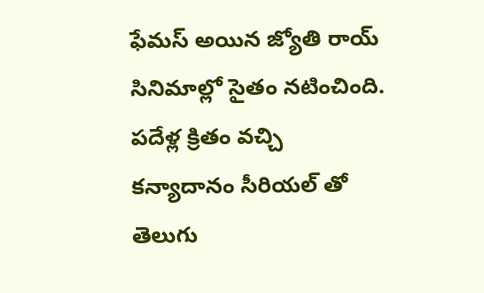ఫేమస్ అయిన జ్యోతి రాయ్ సినిమాల్లో సైతం నటించింది. పదేళ్ల క్రితం వచ్చి కన్యాదానం సీరియల్ తో తెలుగు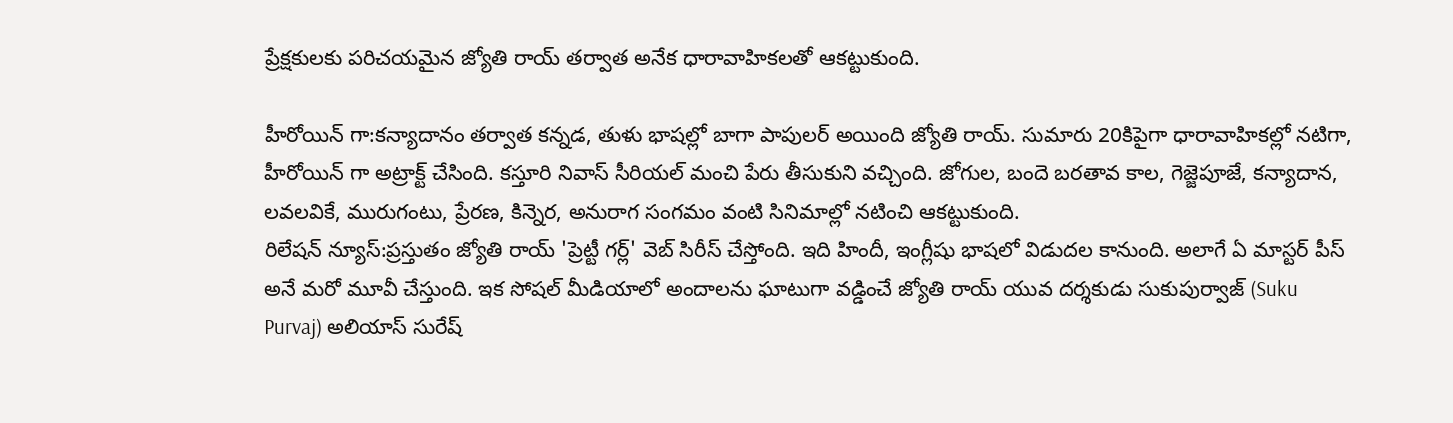ప్రేక్షకులకు పరిచయమైన జ్యోతి రాయ్ తర్వాత అనేక ధారావాహికలతో ఆకట్టుకుంది.

హీరోయిన్ గా:కన్యాదానం తర్వాత కన్నడ, తుళు భాషల్లో బాగా పాపులర్ అయింది జ్యోతి రాయ్. సుమారు 20కిపైగా ధారావాహికల్లో నటిగా, హీరోయిన్ గా అట్రాక్ట్ చేసింది. కస్తూరి నివాస్ సీరియల్ మంచి పేరు తీసుకుని వచ్చింది. జోగుల, బందె బరతావ కాల, గెజ్జెపూజే, కన్యాదాన, లవలవికే, మురుగంటు, ప్రేరణ, కిన్నెర, అనురాగ సంగమం వంటి సినిమాల్లో నటించి ఆకట్టుకుంది.
రిలేషన్ న్యూస్:ప్రస్తుతం జ్యోతి రాయ్ 'ప్రెట్టీ గర్ల్' వెబ్ సిరీస్ చేస్తోంది. ఇది హిందీ, ఇంగ్లీషు భాషలో విడుదల కానుంది. అలాగే ఏ మాస్టర్ పీస్ అనే మరో మూవీ చేస్తుంది. ఇక సోషల్ మీడియాలో అందాలను ఘాటుగా వడ్డించే జ్యోతి రాయ్ యువ దర్శకుడు సుకుపుర్వాజ్ (Suku Purvaj) అలియాస్ సురేష్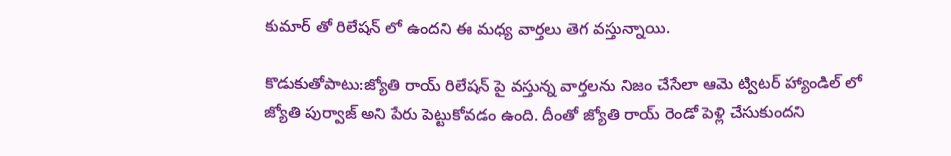కుమార్ తో రిలేషన్ లో ఉందని ఈ మధ్య వార్తలు తెగ వస్తున్నాయి.

కొడుకుతోపాటు:జ్యోతి రాయ్ రిలేషన్ పై వస్తున్న వార్తలను నిజం చేసేలా ఆమె ట్విటర్ హ్యాండిల్ లో జ్యోతి పుర్వాజ్ అని పేరు పెట్టుకోవడం ఉంది. దీంతో జ్యోతి రాయ్ రెండో పెళ్లి చేసుకుందని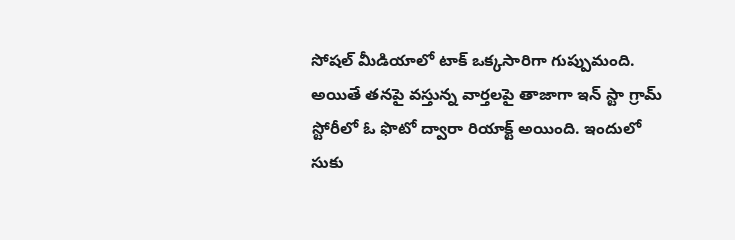సోషల్ మీడియాలో టాక్ ఒక్కసారిగా గుప్పుమంది. అయితే తనపై వస్తున్న వార్తలపై తాజాగా ఇన్ స్టా గ్రామ్ స్టోరీలో ఓ ఫొటో ద్వారా రియాక్ట్ అయింది. ఇందులో సుకు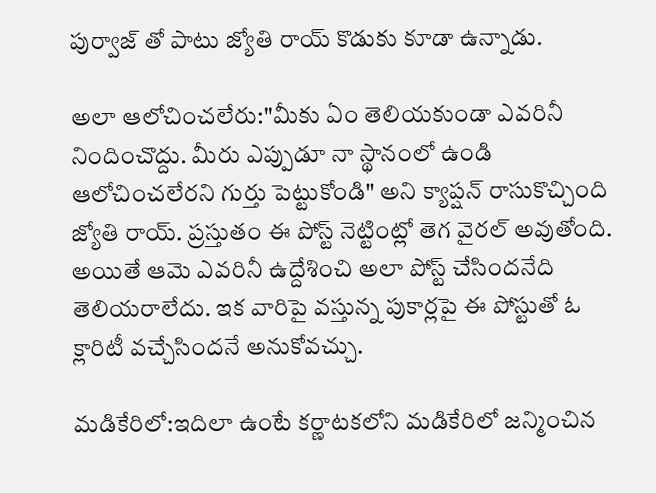పుర్వాజ్ తో పాటు జ్యోతి రాయ్ కొడుకు కూడా ఉన్నాడు.

అలా ఆలోచించలేరు:"మీకు ఏం తెలియకుండా ఎవరినీ నిందించొద్దు. మీరు ఎప్పుడూ నా స్థానంలో ఉండి ఆలోచించలేరని గుర్తు పెట్టుకోండి" అని క్యాప్షన్ రాసుకొచ్చింది జ్యోతి రాయ్. ప్రస్తుతం ఈ పోస్ట్ నెట్టింట్లో తెగ వైరల్ అవుతోంది. అయితే ఆమె ఎవరినీ ఉద్దేశించి అలా పోస్ట్ చేసిందనేది తెలియరాలేదు. ఇక వారిపై వస్తున్న పుకార్లపై ఈ పోస్టుతో ఓ క్లారిటీ వచ్చేసిందనే అనుకోవచ్చు.

మడికేరిలో:ఇదిలా ఉంటే కర్ణాటకలోని మడికేరిలో జన్మించిన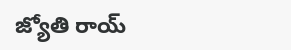జ్యోతి రాయ్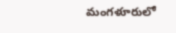మంగళూరులో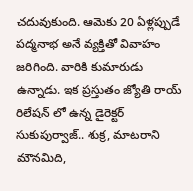చదువుకుంది. ఆమెకు 20 ఏళ్లప్పుడే పద్మనాభ అనే వ్యక్తితో వివాహం జరిగింది. వారికి కుమారుడు ఉన్నాడు. ఇక ప్రస్తుతం జ్యోతి రాయ్ రిలేషన్ లో ఉన్న డైరెక్టర్ సుకుపుర్వాజ్.. శుక్ర, మాటరాని మౌనమిది,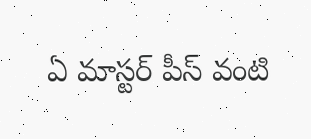ఏ మాస్టర్ పీస్ వంటి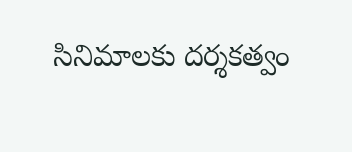సినిమాలకు దర్శకత్వం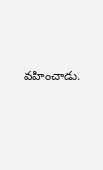వహించాడు.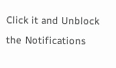Click it and Unblock the Notifications